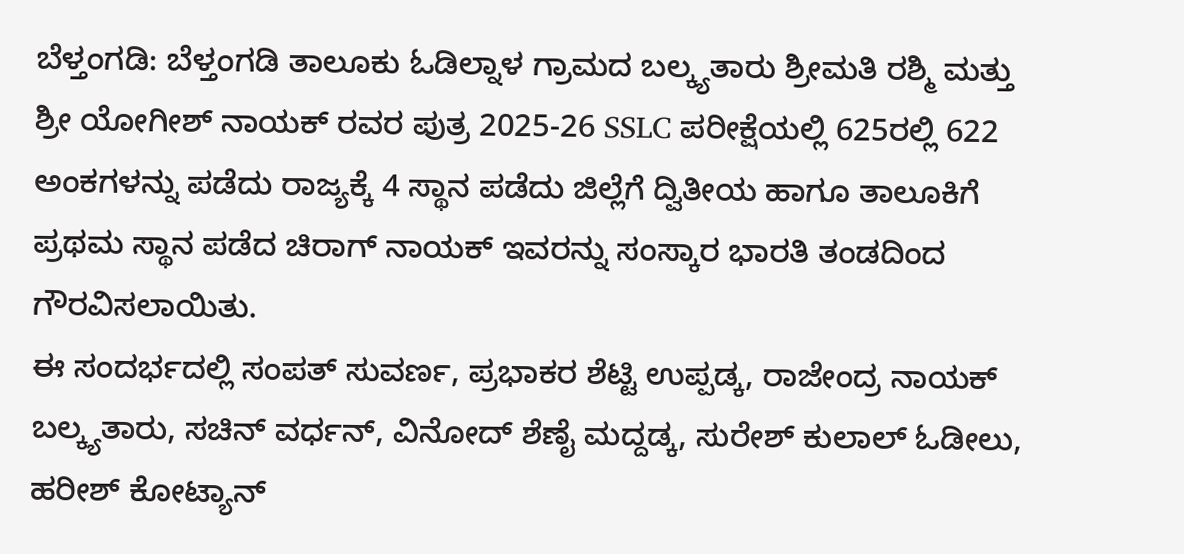ಬೆಳ್ತಂಗಡಿ: ಬೆಳ್ತಂಗಡಿ ತಾಲೂಕು ಓಡಿಲ್ನಾಳ ಗ್ರಾಮದ ಬಲ್ಕ್ಯತಾರು ಶ್ರೀಮತಿ ರಶ್ಮಿ ಮತ್ತು ಶ್ರೀ ಯೋಗೀಶ್ ನಾಯಕ್ ರವರ ಪುತ್ರ 2025-26 SSLC ಪರೀಕ್ಷೆಯಲ್ಲಿ 625ರಲ್ಲಿ 622 ಅಂಕಗಳನ್ನು ಪಡೆದು ರಾಜ್ಯಕ್ಕೆ 4 ಸ್ಥಾನ ಪಡೆದು ಜಿಲ್ಲೆಗೆ ದ್ವಿತೀಯ ಹಾಗೂ ತಾಲೂಕಿಗೆ ಪ್ರಥಮ ಸ್ಥಾನ ಪಡೆದ ಚಿರಾಗ್ ನಾಯಕ್ ಇವರನ್ನು ಸಂಸ್ಕಾರ ಭಾರತಿ ತಂಡದಿಂದ ಗೌರವಿಸಲಾಯಿತು.
ಈ ಸಂದರ್ಭದಲ್ಲಿ ಸಂಪತ್ ಸುವರ್ಣ, ಪ್ರಭಾಕರ ಶೆಟ್ಟಿ ಉಪ್ಪಡ್ಕ, ರಾಜೇಂದ್ರ ನಾಯಕ್ ಬಲ್ಕ್ಯತಾರು, ಸಚಿನ್ ವರ್ಧನ್, ವಿನೋದ್ ಶೆಣೈ ಮದ್ದಡ್ಕ, ಸುರೇಶ್ ಕುಲಾಲ್ ಓಡೀಲು, ಹರೀಶ್ ಕೋಟ್ಯಾನ್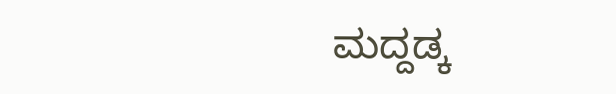ಮದ್ದಡ್ಕ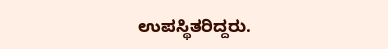ಉಪಸ್ಥಿತರಿದ್ದರು.